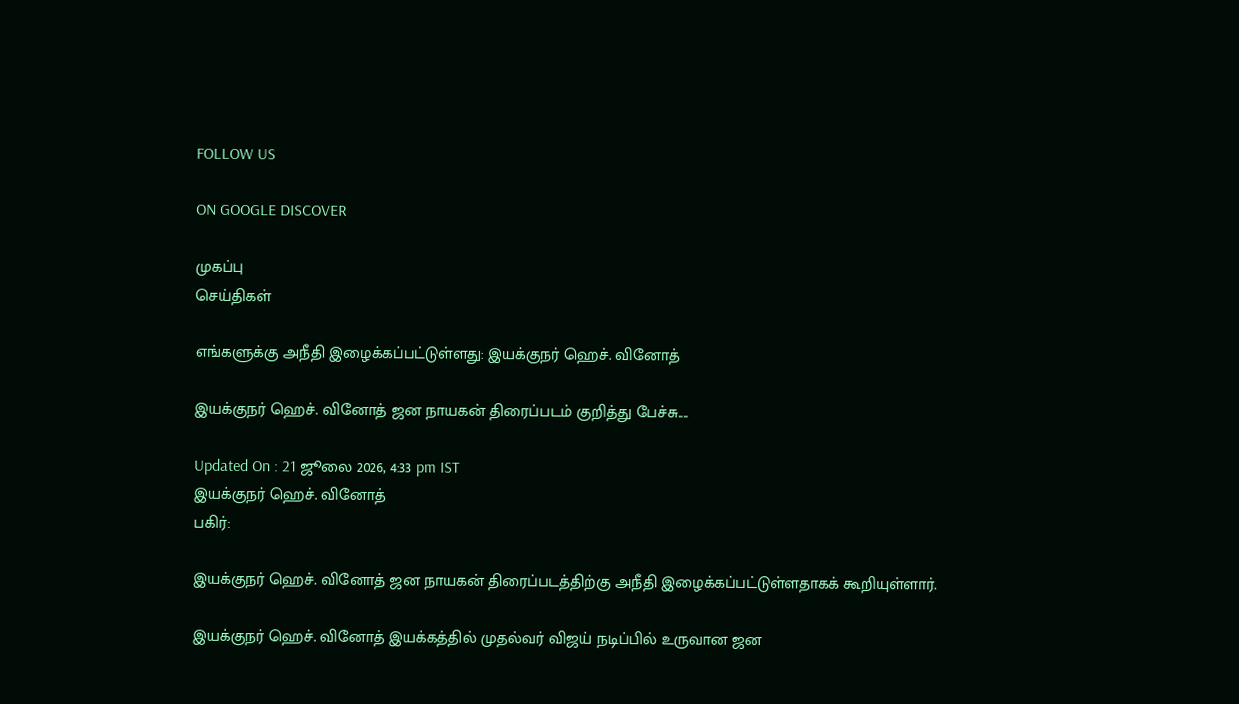FOLLOW US

ON GOOGLE DISCOVER

முகப்பு
செய்திகள்

எங்களுக்கு அநீதி இழைக்கப்பட்டுள்ளது: இயக்குநர் ஹெச். வினோத்

இயக்குநர் ஹெச். வினோத் ஜன நாயகன் திரைப்படம் குறித்து பேச்சு....

Updated On : 21 ஜூலை 2026, 4:33 pm IST
இயக்குநர் ஹெச். வினோத்
பகிர்:

இயக்குநர் ஹெச். வினோத் ஜன நாயகன் திரைப்படத்திற்கு அநீதி இழைக்கப்பட்டுள்ளதாகக் கூறியுள்ளார்.

இயக்குநர் ஹெச். வினோத் இயக்கத்தில் முதல்வர் விஜய் நடிப்பில் உருவான ஜன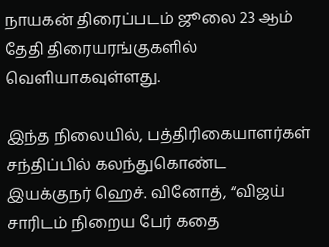நாயகன் திரைப்படம் ஜூலை 23 ஆம் தேதி திரையரங்குகளில் வெளியாகவுள்ளது.

இந்த நிலையில், பத்திரிகையாளர்கள் சந்திப்பில் கலந்துகொண்ட இயக்குநர் ஹெச். வினோத், “விஜய் சாரிடம் நிறைய பேர் கதை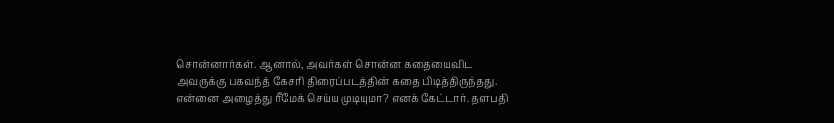சொன்னார்கள். ஆனால், அவர்கள் சொன்ன கதையைவிட அவருக்கு பகவந்த் கேசரி திரைப்படத்தின் கதை பிடித்திருந்தது. என்னை அழைத்து ரீமேக் செய்ய முடியுமா? எனக் கேட்டார். தளபதி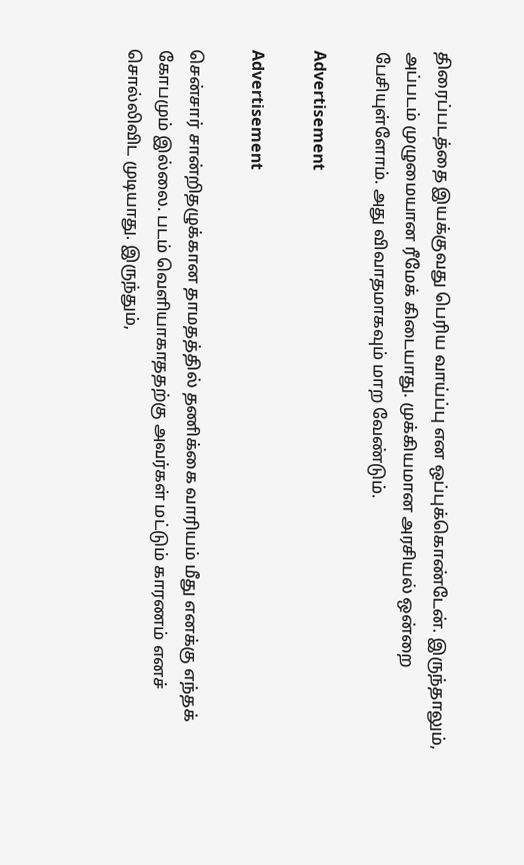திரைப்படத்தை இயக்குவது பெரிய வாய்ப்பு என ஒப்புக்கொண்டேன். இருந்தாலும், அப்படம் முழுமையான ரீமேக் கிடையாது. முக்கியமான அரசியல் ஒன்றை பேசியுள்ளோம். அது விவாதமாகவும் மாற வேண்டும்.

Advertisement

Advertisement

சென்சார் சான்றிதழுக்கான தாமதத்தில் தணிக்கை வாரியம் மீது எனக்கு எந்தக் கோபமும் இல்லை. படம் வெளியாகாததற்கு அவர்கள் மட்டும் காரணம் எனச் சொல்லிவிட முடியாது. இருந்தும்,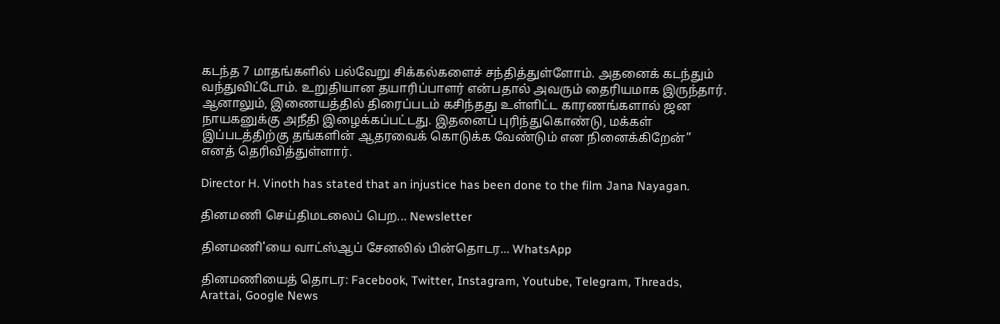கடந்த 7 மாதங்களில் பல்வேறு சிக்கல்களைச் சந்தித்துள்ளோம். அதனைக் கடந்தும் வந்துவிட்டோம். உறுதியான தயாரிப்பாளர் என்பதால் அவரும் தைரியமாக இருந்தார். ஆனாலும், இணையத்தில் திரைப்படம் கசிந்தது உள்ளிட்ட காரணங்களால் ஜன நாயகனுக்கு அநீதி இழைக்கப்பட்டது. இதனைப் புரிந்துகொண்டு, மக்கள் இப்படத்திற்கு தங்களின் ஆதரவைக் கொடுக்க வேண்டும் என நினைக்கிறேன்” எனத் தெரிவித்துள்ளார்.

Director H. Vinoth has stated that an injustice has been done to the film Jana Nayagan.

தினமணி செய்திமடலைப் பெற... Newsletter

தினமணி'யை வாட்ஸ்ஆப் சேனலில் பின்தொடர... WhatsApp

தினமணியைத் தொடர: Facebook, Twitter, Instagram, Youtube, Telegram, Threads, Arattai, Google News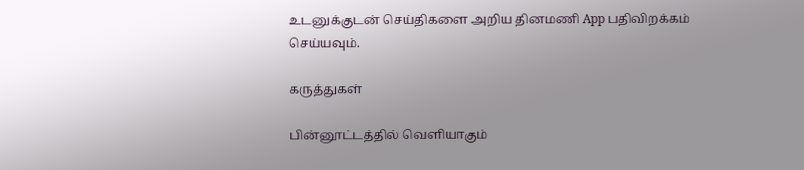உடனுக்குடன் செய்திகளை அறிய தினமணி App பதிவிறக்கம் செய்யவும்.

கருத்துகள்

பின்னூட்டத்தில் வெளியாகும்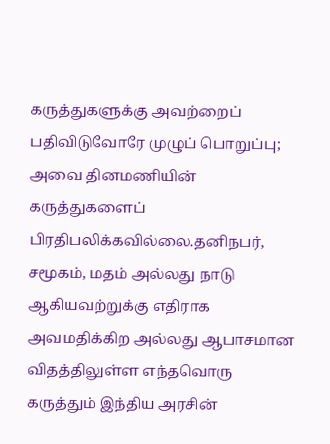கருத்துகளுக்கு அவற்றைப் பதிவிடுவோரே முழுப் பொறுப்பு; அவை தினமணியின் கருத்துகளைப் பிரதிபலிக்கவில்லை.தனிநபர், சமூகம், மதம் அல்லது நாடு ஆகியவற்றுக்கு எதிராக அவமதிக்கிற அல்லது ஆபாசமான விதத்திலுள்ள எந்தவொரு கருத்தும் இந்திய அரசின்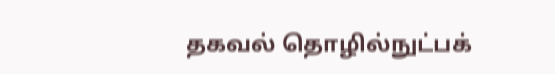தகவல் தொழில்நுட்பக்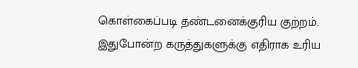கொள்கைப்படி தண்டனைக்குரிய குற்றம். இதுபோன்ற கருத்துகளுக்கு எதிராக உரிய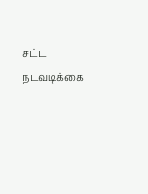சட்ட நடவடிக்கை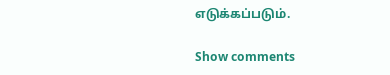எடுக்கப்படும்.

Show comments